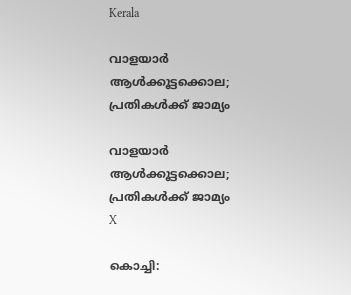Kerala

വാളയാര്‍ ആള്‍ക്കൂട്ടക്കൊല; പ്രതികള്‍ക്ക് ജാമ്യം

വാളയാര്‍ ആള്‍ക്കൂട്ടക്കൊല; പ്രതികള്‍ക്ക് ജാമ്യം
X

കൊച്ചി: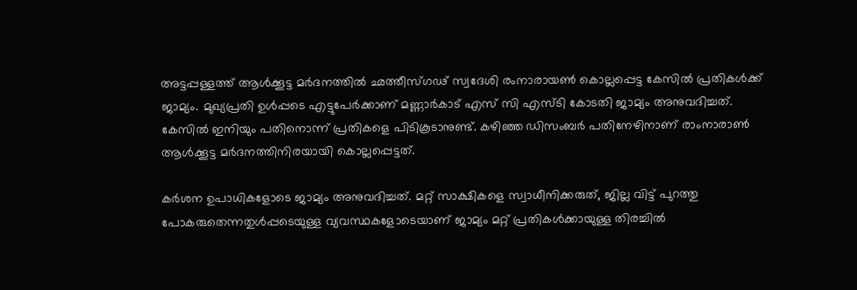അട്ടപ്പള്ളത്ത് ആള്‍ക്കൂട്ട മര്‍ദനത്തില്‍ ഛത്തീസ്ഗഢ് സ്വദേശി രംനാരായണ്‍ കൊല്ലപ്പെട്ട കേസില്‍ പ്രതികള്‍ക്ക് ജാമ്യം. മുഖ്യപ്രതി ഉള്‍പ്പടെ എട്ടുപേര്‍ക്കാണ് മണ്ണാര്‍കാട് എസ് സി എസ്ടി കോടതി ജാമ്യം അനുവദിച്ചത്. കേസില്‍ ഇനിയും പതിനൊന്ന് പ്രതികളെ പിടികൂടാനുണ്ട്. കഴിഞ്ഞ ഡിസംബര്‍ പതിനേഴിനാണ് രാംനാരാണ്‍ ആള്‍ക്കൂട്ട മര്‍ദനത്തിനിരയായി കൊല്ലപ്പെട്ടത്.

കര്‍ശന ഉപാധികളോടെ ജാമ്യം അനുവദിച്ചത്. മറ്റ് സാക്ഷികളെ സ്വാധീനിക്കരുത്, ജില്ല വിട്ട് പുറത്തു പോകരുതെന്നതുള്‍പ്പടെയുള്ള വ്യവസ്ഥകളോടെയാണ് ജാമ്യം മറ്റ് പ്രതികള്‍ക്കായുള്ള തിരച്ചില്‍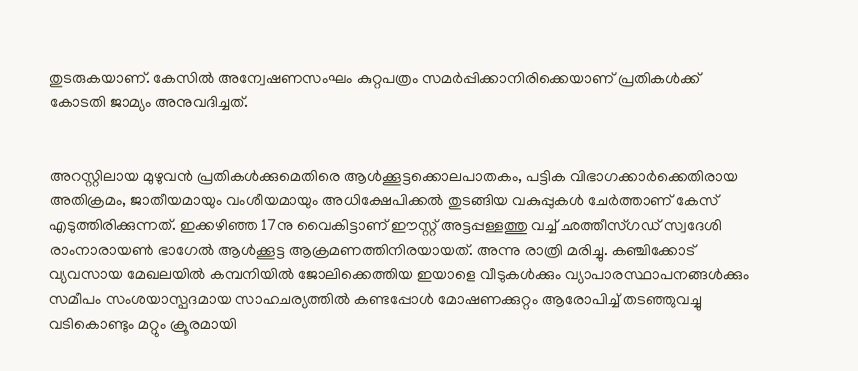തുടരുകയാണ്. കേസില്‍ അന്വേഷണസംഘം കുറ്റപത്രം സമര്‍പ്പിക്കാനിരിക്കെയാണ് പ്രതികള്‍ക്ക് കോടതി ജാമ്യം അനുവദിച്ചത്.


അറസ്റ്റിലായ മുഴുവന്‍ പ്രതികള്‍ക്കുമെതിരെ ആള്‍ക്കൂട്ടക്കൊലപാതകം, പട്ടിക വിഭാഗക്കാര്‍ക്കെതിരായ അതിക്രമം, ജാതീയമായും വംശീയമായും അധിക്ഷേപിക്കല്‍ തുടങ്ങിയ വകുപ്പുകള്‍ ചേര്‍ത്താണ് കേസ് എടുത്തിരിക്കുന്നത്. ഇക്കഴിഞ്ഞ 17നു വൈകിട്ടാണ് ഈസ്റ്റ് അട്ടപ്പള്ളത്തു വച്ച് ഛത്തീസ്ഗഡ് സ്വദേശി രാംനാരായണ്‍ ഭാഗേല്‍ ആള്‍ക്കൂട്ട ആക്രമണത്തിനിരയായത്. അന്നു രാത്രി മരിച്ചു. കഞ്ചിക്കോട് വ്യവസായ മേഖലയില്‍ കമ്പനിയില്‍ ജോലിക്കെത്തിയ ഇയാളെ വീടുകള്‍ക്കും വ്യാപാരസ്ഥാപനങ്ങള്‍ക്കും സമീപം സംശയാസ്പദമായ സാഹചര്യത്തില്‍ കണ്ടപ്പോള്‍ മോഷണക്കുറ്റം ആരോപിച്ച് തടഞ്ഞുവച്ചു വടികൊണ്ടും മറ്റും ക്രൂരമായി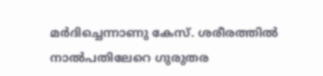മര്‍ദിച്ചെന്നാണു കേസ്. ശരീരത്തില്‍ നാല്‍പതിലേറെ ഗുരുതര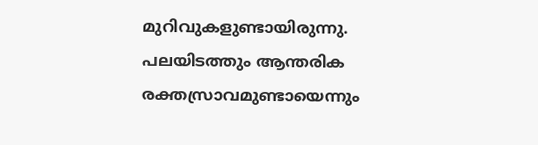മുറിവുകളുണ്ടായിരുന്നു. പലയിടത്തും ആന്തരിക രക്തസ്രാവമുണ്ടായെന്നും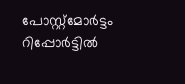പോസ്റ്റ്മോര്‍ട്ടം റിപ്പോര്‍ട്ടില്‍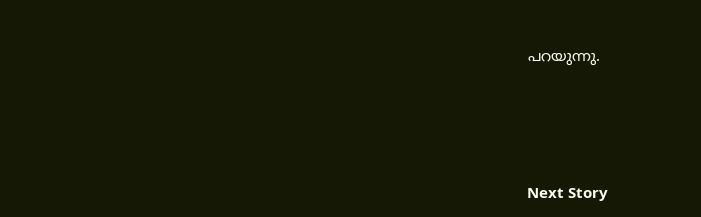പറയുന്നു.




Next Story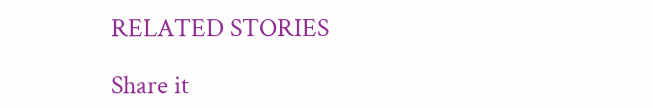RELATED STORIES

Share it